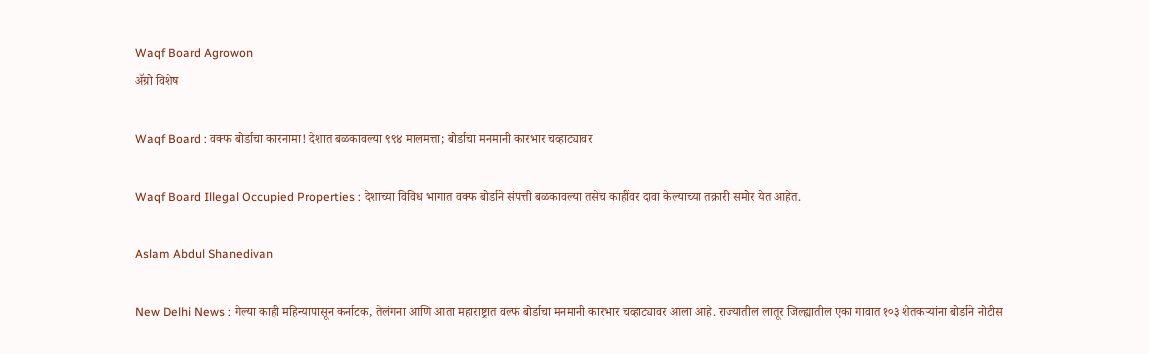Waqf Board Agrowon
ॲग्रो विशेष

Waqf Board : वक्फ बोर्डाचा कारनामा! देशात बळकावल्या ९९४ मालमत्ता; बोर्डाचा मनमानी कारभार चव्हाट्यावर

Waqf Board Illegal Occupied Properties : देशाच्या विविध भागात वक्फ बोर्डाने संपत्ती बळकावल्या तसेच काहींवर दावा केल्याच्या तक्रारी समोर येत आहेत.

Aslam Abdul Shanedivan

New Delhi News : गेल्या काही महिन्यापासून कर्नाटक, तेलंगना आणि आता महाराष्ट्रात वल्फ बोर्डाचा मनमानी कारभार चव्हाट्यावर आला आहे. राज्यातील लातूर जिल्ह्यातील एका गावात १०३ शेतकऱ्यांना बोर्डाने नोटीस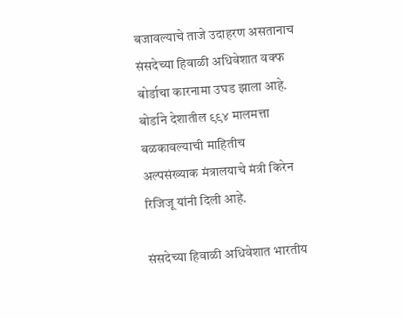बजावल्याचे ताजे उदाहरण असतानाच संसदेच्या हिवाळी अधिवेशात वक्फ बोर्डाचा कारनामा उघड झाला आहे. बोर्डाने देशातील ९९४ मालमत्ता बळकावल्याची माहितीच अल्पसंख्याक मंत्रालयाचे मंत्री किरेन रिजिजू यांनी दिली आहे.

संसदेच्या हिवाळी अधिवेशात भारतीय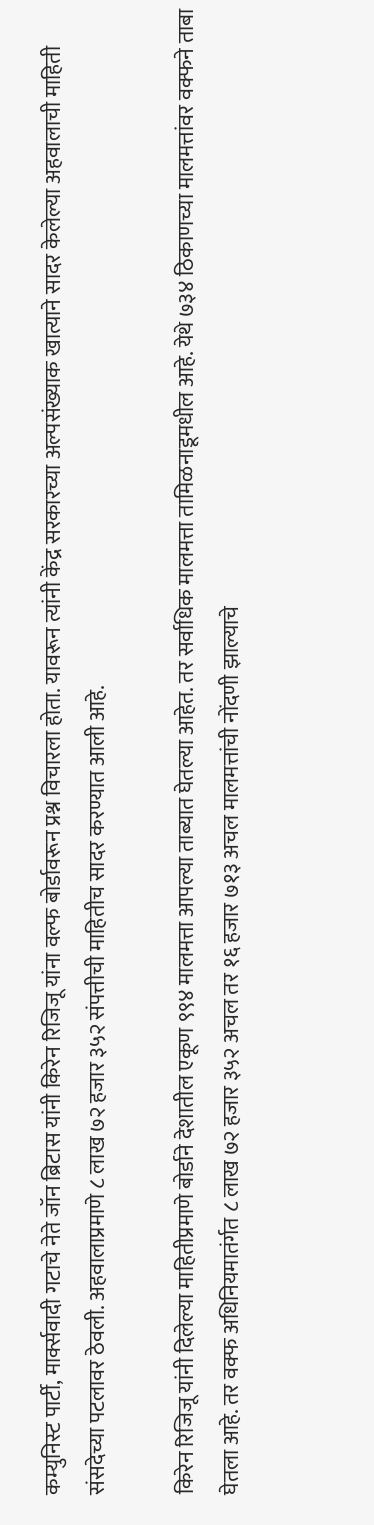कम्युनिस्ट पार्टी, मार्क्सवादी गटाचे नेते जॉन ब्रिटास यांनी किरेन रिजिजू यांना वल्फ बोर्डावरून प्रश्न विचारला होता. यावरून त्यांनी केंद्र सरकारच्या अल्पसंख्याक खात्याने सादर केलेल्या अहवालाची माहिती संसदेच्या पटलावर ठेवली. अहवालाप्रमाणे ८ लाख ७२ हजार ३५२ संपत्तीची माहितीच सादर करण्यात आली आहे.

किरेन रिजिजू यांनी दिलेल्या माहितीप्रमाणे बोर्डाने देशातील एकूण ९९४ मालमत्ता आपल्या ताब्यात घेतल्या आहेत. तर सर्वाधिक मालमत्ता तामिळनाडूमधील आहे. येथे ७३४ ठिकाणच्या मालमत्तांवर वक्फने ताबा घेतला आहे. तर वक्फ अधिनियमातंर्गत ८ लाख ७२ हजार ३५२ अचल तर १६ हजार ७१३ अचल मालमत्तांची नोंदणी झाल्याचे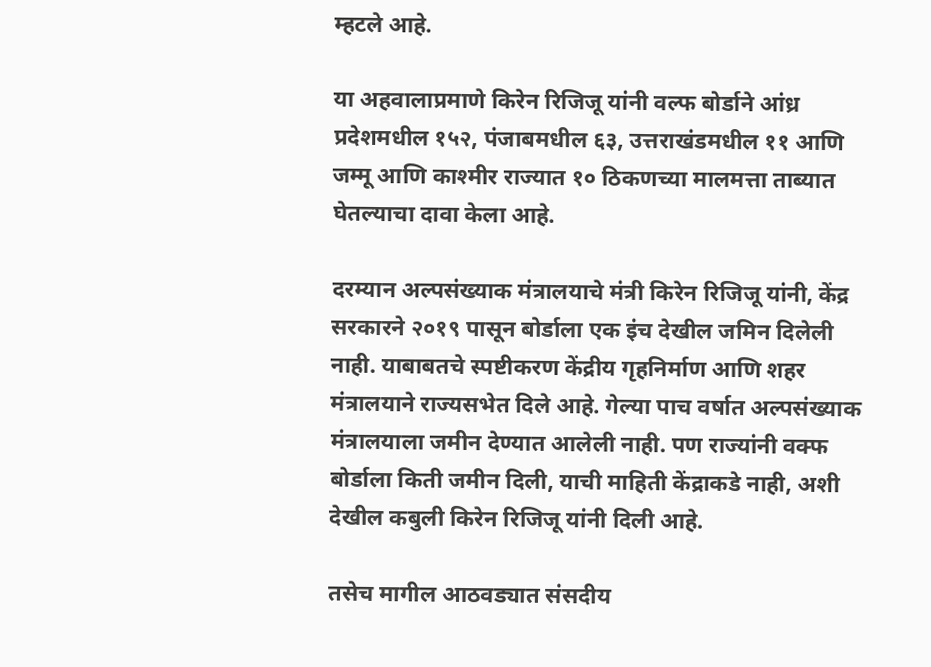म्हटले आहे.

या अहवालाप्रमाणे किरेन रिजिजू यांनी वल्फ बोर्डाने आंध्र प्रदेशमधील १५२, पंजाबमधील ६३, उत्तराखंडमधील ११ आणि जम्मू आणि काश्मीर राज्यात १० ठिकणच्या मालमत्ता ताब्यात घेतल्याचा दावा केला आहे.

दरम्यान अल्पसंख्याक मंत्रालयाचे मंत्री किरेन रिजिजू यांनी, केंद्र सरकारने २०१९ पासून बोर्डाला एक इंच देखील जमिन दिलेली नाही. याबाबतचे स्पष्टीकरण केंद्रीय गृहनिर्माण आणि शहर मंत्रालयाने राज्यसभेत दिले आहे. गेल्या पाच वर्षात अल्पसंख्याक मंत्रालयाला जमीन देण्यात आलेली नाही. पण राज्यांनी वक्फ बोर्डाला किती जमीन दिली, याची माहिती केंद्राकडे नाही, अशी देखील कबुली किरेन रिजिजू यांनी दिली आहे.

तसेच मागील आठवड्यात संसदीय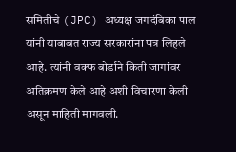समितीचे (JPC) अध्यक्ष जगदंबिका पाल यांनी याबाबत राज्य सरकारांना पत्र लिहले आहे. त्यांनी वक्फ बोर्डाने किती जागांवर अतिक्रमण केले आहे अशी विचारणा केली असून माहिती मागवली.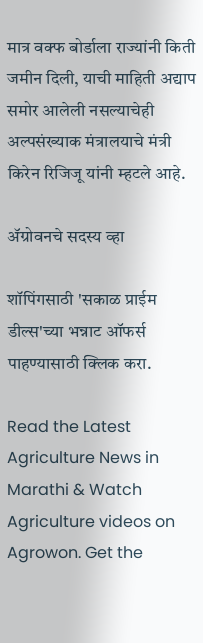मात्र वक्फ बोर्डाला राज्यांनी किती जमीन दिली, याची माहिती अद्याप समोर आलेली नसल्याचेही अल्पसंख्याक मंत्रालयाचे मंत्री किरेन रिजिजू यांनी म्हटले आहे.

ॲग्रोवनचे सदस्य व्हा

शॉपिंगसाठी 'सकाळ प्राईम डील्स'च्या भन्नाट ऑफर्स पाहण्यासाठी क्लिक करा.

Read the Latest Agriculture News in Marathi & Watch Agriculture videos on Agrowon. Get the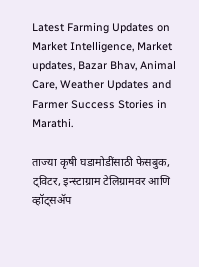Latest Farming Updates on Market Intelligence, Market updates, Bazar Bhav, Animal Care, Weather Updates and Farmer Success Stories in Marathi.

ताज्या कृषी घडामोडींसाठी फेसबुक, ट्विटर, इन्स्टाग्राम टेलिग्रामवर आणि व्हॉट्सॲप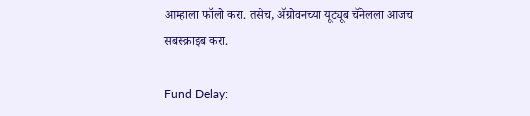आम्हाला फॉलो करा. तसेच, ॲग्रोवनच्या यूट्यूब चॅनेलला आजच सबस्क्राइब करा.

Fund Delay: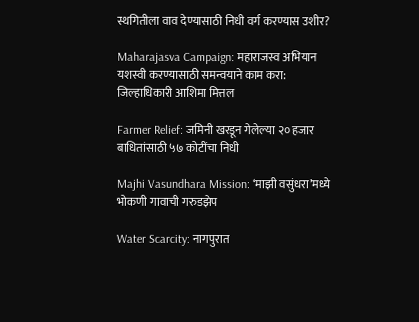स्थगितीला वाव देण्यासाठी निधी वर्ग करण्यास उशीर?

Maharajasva Campaign: महाराजस्व अभियान यशस्वी करण्यासाठी समन्वयाने काम करा: जिल्हाधिकारी आशिमा मित्तल

Farmer Relief: जमिनी खरडून गेलेल्या २० हजार बाधितांसाठी ५७ कोटींचा निधी

Majhi Vasundhara Mission: ‘माझी वसुंधरा’मध्ये भोकणी गावाची गरुडझेप

Water Scarcity: नागपुरात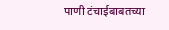पाणी टंचाईबाबतच्या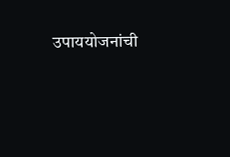उपाययोजनांची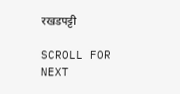रखडपट्टी

SCROLL FOR NEXT